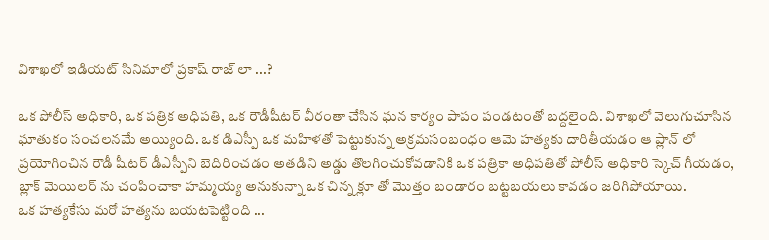విశాఖలో ఇడియట్ సినిమాలో ప్రకాష్ రాజ్ లా ...?

ఒక పోలీస్ అధికారి, ఒక పత్రిక అధిపతి, ఒక రౌడీషీటర్ వీరంతా చేసిన ఘన కార్యం పాపం పండటంతో బద్దలైంది. విశాఖలో వెలుగుచూసిన ఘాతుకం సంచలనమే అయ్యింది. ఒక డిఎస్పీ ఒక మహిళతో పెట్టుకున్న అక్రమసంబంధం ఆమె హత్యకు దారితీయడం ఆ ప్లాన్ లో ప్రయోగించిన రౌడీ షీటర్ డీఎస్పీని బెదిరించడం అతడిని అడ్డు తొలగించుకోవడానికి ఒక పత్రికా అధిపతితో పోలీస్ అధికారి స్కెచ్ గీయడం, బ్లాక్ మెయిలర్ ను చంపించాకా హమ్మయ్య అనుకున్నా ఒక చిన్న క్లూ తో మొత్తం బండారం బట్టబయలు కావడం జరిగిపోయాయి.
ఒక హత్యకేసు మరో హత్యను బయటపెట్టింది ...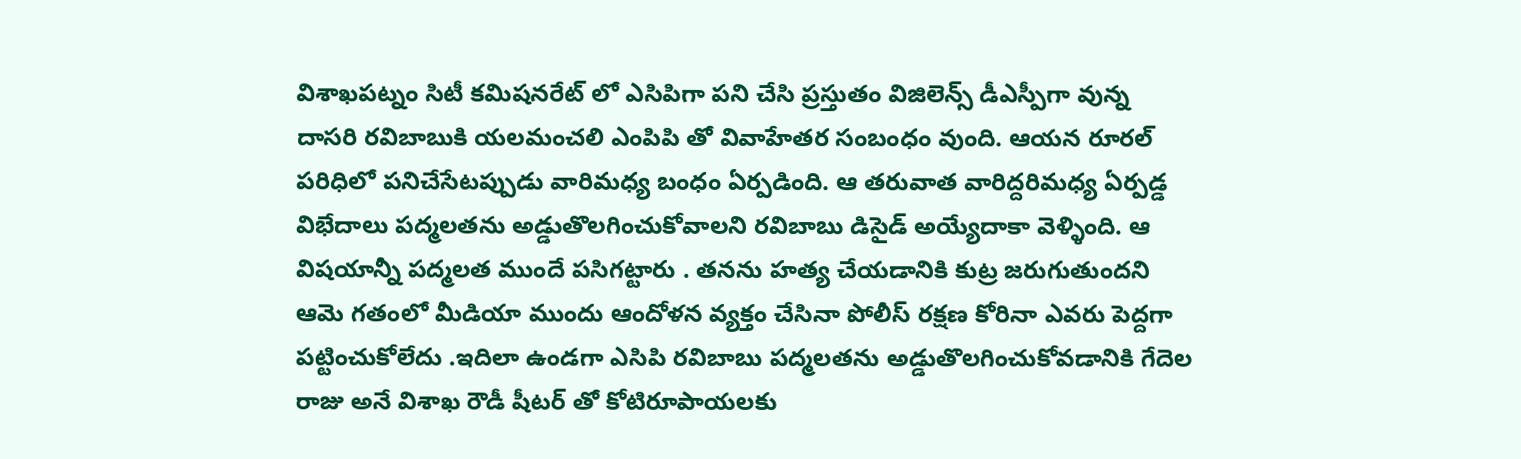విశాఖపట్నం సిటీ కమిషనరేట్ లో ఎసిపిగా పని చేసి ప్రస్తుతం విజిలెన్స్ డీఎస్పీగా వున్న దాసరి రవిబాబుకి యలమంచలి ఎంపిపి తో వివాహేతర సంబంధం వుంది. ఆయన రూరల్ పరిధిలో పనిచేసేటప్పుడు వారిమధ్య బంధం ఏర్పడింది. ఆ తరువాత వారిద్దరిమధ్య ఏర్పడ్డ విభేదాలు పద్మలతను అడ్డుతొలగించుకోవాలని రవిబాబు డిసైడ్ అయ్యేదాకా వెళ్ళింది. ఆ విషయాన్నీ పద్మలత ముందే పసిగట్టారు . తనను హత్య చేయడానికి కుట్ర జరుగుతుందని ఆమె గతంలో మీడియా ముందు ఆందోళన వ్యక్తం చేసినా పోలీస్ రక్షణ కోరినా ఎవరు పెద్దగా పట్టించుకోలేదు .ఇదిలా ఉండగా ఎసిపి రవిబాబు పద్మలతను అడ్డుతొలగించుకోవడానికి గేదెల రాజు అనే విశాఖ రౌడీ షీటర్ తో కోటిరూపాయలకు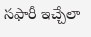సఫారీ ఇచ్చేలా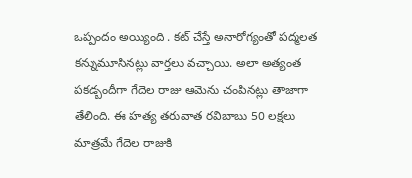ఒప్పందం అయ్యింది . కట్ చేస్తే అనారోగ్యంతో పద్మలత కన్నుమూసినట్లు వార్తలు వచ్చాయి. అలా అత్యంత పకడ్బందీగా గేదెల రాజు ఆమెను చంపినట్లు తాజాగా తేలింది. ఈ హత్య తరువాత రవిబాబు 50 లక్షలు మాత్రమే గేదెల రాజుకి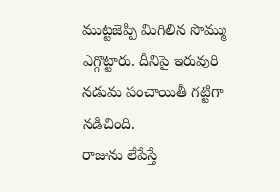ముట్టజెప్పి మిగిలిన సొమ్ము ఎగ్గొట్టారు. దీనిపై ఇరువురి నడుమ పంచాయితీ గట్టిగా నడిచింది.
రాజును లేపేస్తే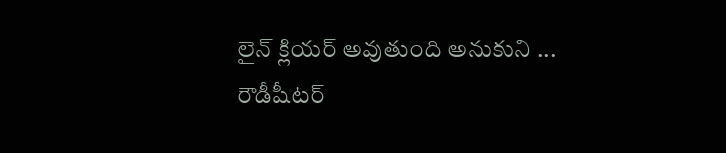లైన్ క్లియర్ అవుతుంది అనుకుని ...
రౌడీషీటర్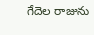గేదెల రాజును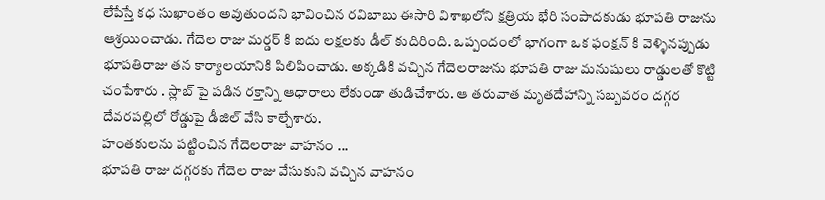లేపేస్తే కధ సుఖాంతం అవుతుందని భావించిన రవిబాబు ఈసారి విశాఖలోని క్షత్రియ భేరి సంపాదకుడు భూపతి రాజును ఆశ్రయించాడు. గేదెల రాజు మర్డర్ కి ఐదు లక్షలకు డీల్ కుదిరింది. ఒప్పందంలో భాగంగా ఒక ఫంక్షన్ కి వెళ్ళినప్పుడు భూపతిరాజు తన కార్యాలయానికి పిలిపించాడు. అక్కడికి వచ్చిన గేదెలరాజును భూపతి రాజు మనుషులు రాడ్డులతో కొట్టి చంపేశారు . స్లాబ్ పై పడిన రక్తాన్ని ఆధారాలు లేకుండా తుడిచేశారు. ఆ తరువాత మృతదేహాన్ని సబ్బవరం దగ్గర దేవరపల్లిలో రోడ్డుపై డీజిల్ వేసి కాల్చేశారు.
హంతకులను పట్టించిన గేదెలరాజు వాహనం ...
భూపతి రాజు దగ్గరకు గేదెల రాజు వేసుకుని వచ్చిన వాహనం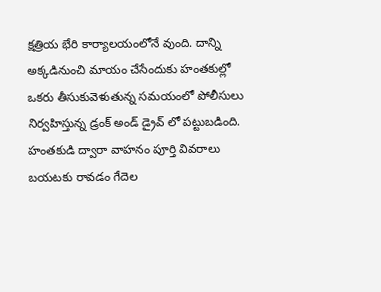క్షత్రియ భేరి కార్యాలయంలోనే వుంది. దాన్ని అక్కడినుంచి మాయం చేసేందుకు హంతకుల్లో ఒకరు తీసుకువెళుతున్న సమయంలో పోలీసులు నిర్వహిస్తున్న డ్రంక్ అండ్ డ్రైవ్ లో పట్టుబడింది. హంతకుడి ద్వారా వాహనం పూర్తి వివరాలు బయటకు రావడం గేదెల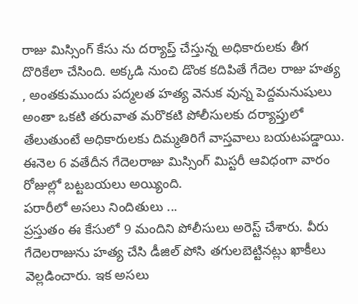రాజు మిస్సింగ్ కేసు ను దర్యాప్త్ చేస్తున్న అధికారులకు తీగ దొరికేలా చేసింది. అక్కడి నుంచి డొంక కదిపితే గేదెల రాజు హత్య , అంతకుముందు పద్మలత హత్య వెనుక వున్న పెద్దమనుషులు అంతా ఒకటి తరువాత మరొకటి పోలీసులకు దర్యాప్తులో తేలుతుంటే అధికారులకు దిమ్మతిరిగే వాస్తవాలు బయటపడ్డాయి. ఈనెల 6 వతేదీన గేదెలరాజు మిస్సింగ్ మిస్టరీ ఆవిధంగా వారం రోజుల్లో బట్టబయలు అయ్యింది.
పరారీలో అసలు నిందితులు ...
ప్రస్తుతం ఈ కేసులో 9 మందిని పోలీసులు అరెస్ట్ చేశారు. వీరు గేదెలరాజును హత్య చేసి డీజిల్ పోసి తగులబెట్టినట్లు ఖాకీలు వెల్లడించారు. ఇక అసలు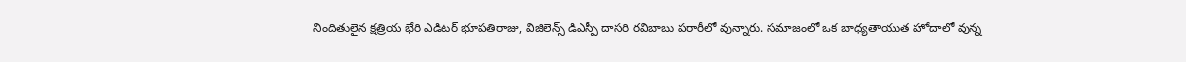నిందితులైన క్షత్రియ భేరి ఎడిటర్ భూపతిరాజు, విజిలెన్స్ డిఎస్పీ దాసరి రవిబాబు పరారీలో వున్నారు. సమాజంలో ఒక బాధ్యతాయుత హోదాలో వున్న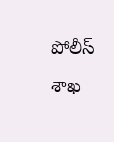పోలీస్ శాఖ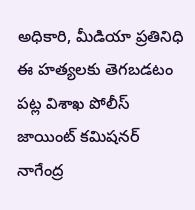అధికారి, మీడియా ప్రతినిధి ఈ హత్యలకు తెగబడటం పట్ల విశాఖ పోలీస్ జాయింట్ కమిషనర్ నాగేంద్ర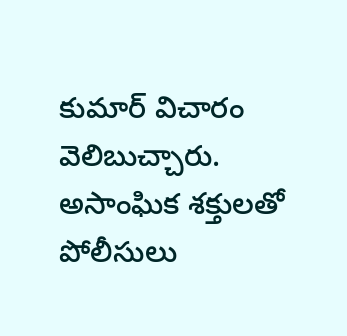కుమార్ విచారం వెలిబుచ్చారు. అసాంఘిక శక్తులతో పోలీసులు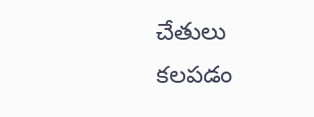చేతులు కలపడం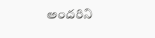అందరిని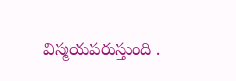విస్మయపరుస్తుంది .